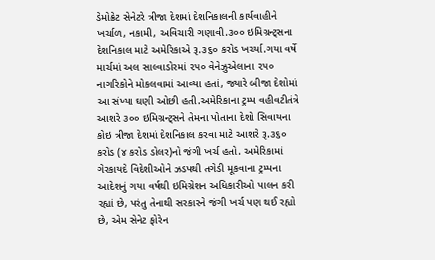ડેમોક્રેટ સેનેટરે ત્રીજા દેશમાં દેશનિકાલની કાર્યવાહીને ખર્ચાળ, નકામી, અવિચારી ગણાવી.૩૦૦ ઇમિગ્રન્ટ્સના દેશનિકાલ માટે અમેરિકાએ રૂ.૩૬૦ કરોડ ખર્ચ્યા.ગયા વર્ષે માર્ચમાં અલ સાલ્વાડોરમાં ૨૫૦ વેનેઝુએલાના ૨૫૦ નાગરિકોને મોકલવામાં આવ્યા હતાં, જ્યારે બીજા દેશોમાં આ સંખ્યા ઘણી ઓછી હતી.અમેરિકાના ટ્રમ્પ વહીવટીતંત્રે આશરે ૩૦૦ ઇમિગ્રન્ટ્સને તેમના પોતાના દેશો સિવાયના કોઇ ત્રીજા દેશમાં દેશનિકાલ કરવા માટે આશરે રૂ.૩૬૦ કરોડ (૪ કરોડ ડોલર)નો જંગી ખર્ચ હતો. અમેરિકામાં ગેરકાયદે વિદેશીઓને ઝડપથી તગેડી મૂકવાના ટ્રમ્પના આદેશનું ગયા વર્ષથી ઇમિગ્રેશન અધિકારીઓ પાલન કરી રહ્યાં છે, પરંતુ તેનાથી સરકારને જંગી ખર્ચ પણ થઈ રહ્યો છે, એમ સેનેટ ફોરેન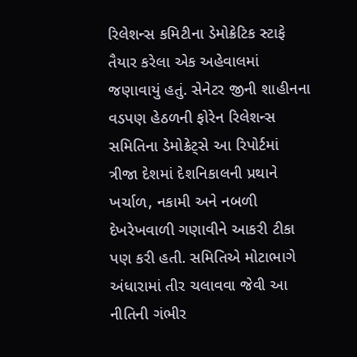રિલેશન્સ કમિટીના ડેમોક્રેટિક સ્ટાફે તૈયાર કરેલા એક અહેવાલમાં જણાવાયું હતું. સેનેટર જીની શાહીનના વડપણ હેઠળની ફોરેન રિલેશન્સ સમિતિના ડેમોક્રેટ્સે આ રિપોર્ટમાં ત્રીજા દેશમાં દેશનિકાલની પ્રથાને ખર્ચાળ, નકામી અને નબળી દેખરેખવાળી ગણાવીને આકરી ટીકા પણ કરી હતી. સમિતિએ મોટાભાગે અંધારામાં તીર ચલાવવા જેવી આ નીતિની ગંભીર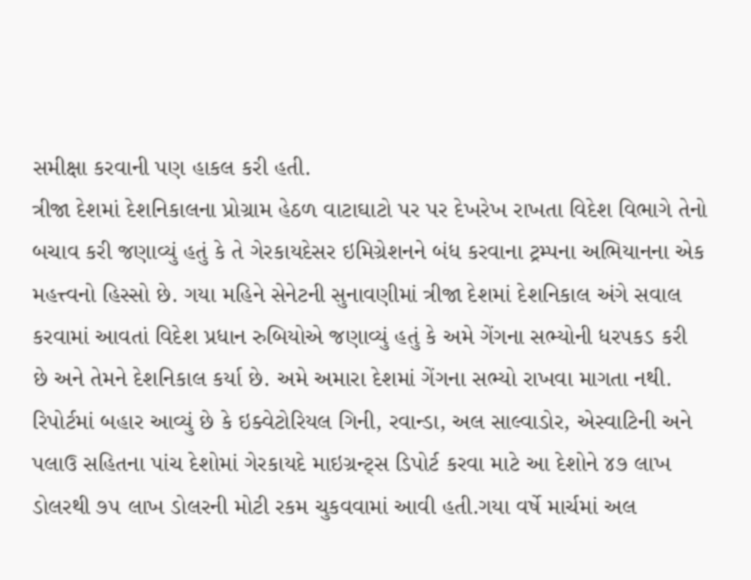સમીક્ષા કરવાની પણ હાકલ કરી હતી.
ત્રીજા દેશમાં દેશનિકાલના પ્રોગ્રામ હેઠળ વાટાઘાટો પર પર દેખરેખ રાખતા વિદેશ વિભાગે તેનો બચાવ કરી જણાવ્યું હતું કે તે ગેરકાયદેસર ઇમિગ્રેશનને બંધ કરવાના ટ્રમ્પના અભિયાનના એક મહત્ત્વનો હિસ્સો છે. ગયા મહિને સેનેટની સુનાવણીમાં ત્રીજા દેશમાં દેશનિકાલ અંગે સવાલ કરવામાં આવતાં વિદેશ પ્રધાન રુબિયોએ જણાવ્યું હતું કે અમે ગેંગના સભ્યોની ધરપકડ કરી છે અને તેમને દેશનિકાલ કર્યા છે. અમે અમારા દેશમાં ગેંગના સભ્યો રાખવા માગતા નથી. રિપોર્ટમાં બહાર આવ્યું છે કે ઇક્વેટોરિયલ ગિની, રવાન્ડા, અલ સાલ્વાડોર, એસ્વાટિની અને પલાઉ સહિતના પાંચ દેશોમાં ગેરકાયદે માઇગ્રન્ટ્સ ડિપોર્ટ કરવા માટે આ દેશોને ૪૭ લાખ ડોલરથી ૭૫ લાખ ડોલરની મોટી રકમ ચુકવવામાં આવી હતી.ગયા વર્ષે માર્ચમાં અલ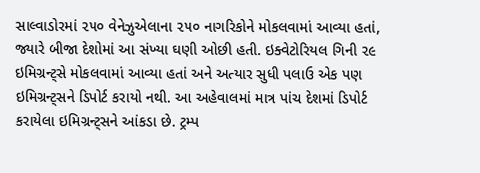સાલ્વાડોરમાં ૨૫૦ વેનેઝુએલાના ૨૫૦ નાગરિકોને મોકલવામાં આવ્યા હતાં, જ્યારે બીજા દેશોમાં આ સંખ્યા ઘણી ઓછી હતી. ઇક્વેટોરિયલ ગિની ૨૯ ઇમિગ્રન્ટ્સે મોકલવામાં આવ્યા હતાં અને અત્યાર સુધી પલાઉ એક પણ ઇમિગ્રન્ટ્સને ડિપોર્ટ કરાયો નથી. આ અહેવાલમાં માત્ર પાંચ દેશમાં ડિપોર્ટ કરાયેલા ઇમિગ્રન્ટ્સને આંકડા છે. ટ્રમ્પ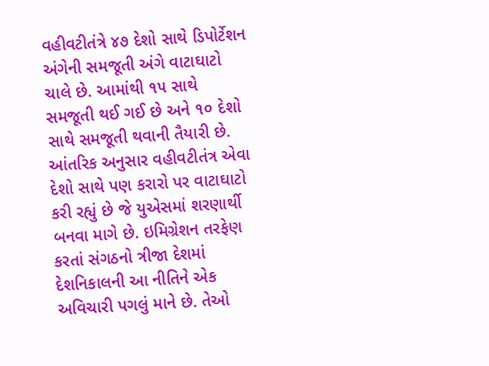વહીવટીતંત્રે ૪૭ દેશો સાથે ડિપોર્ટેશન અંગેની સમજૂતી અંગે વાટાઘાટો ચાલે છે. આમાંથી ૧૫ સાથે સમજૂતી થઈ ગઈ છે અને ૧૦ દેશો સાથે સમજૂતી થવાની તૈયારી છે. આંતરિક અનુસાર વહીવટીતંત્ર એવા દેશો સાથે પણ કરારો પર વાટાઘાટો કરી રહ્યું છે જે યુએસમાં શરણાર્થી બનવા માગે છે. ઇમિગ્રેશન તરફેણ કરતાં સંગઠનો ત્રીજા દેશમાં દેશનિકાલની આ નીતિને એક અવિચારી પગલું માને છે. તેઓ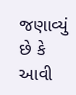જણાવ્યું છે કે આવી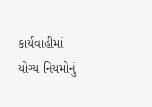કાર્યવાહીમાં યોગ્ય નિયમોનું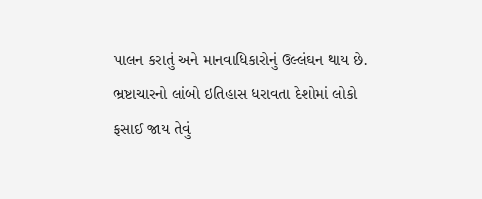પાલન કરાતું અને માનવાધિકારોનું ઉલ્લંઘન થાય છે. ભ્રષ્ટાચારનો લાંબો ઇતિહાસ ધરાવતા દેશોમાં લોકો ફસાઈ જાય તેવું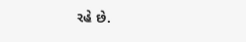રહે છે.